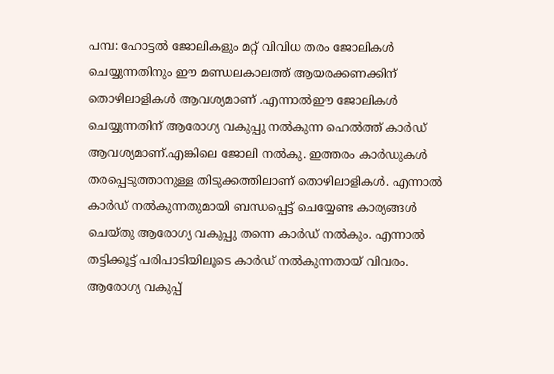പമ്പ: ഹോട്ടൽ ജോലികളും മറ്റ് വിവിധ തരം ജോലികൾ ചെയ്യുന്നതിനും ഈ മണ്ഡലകാലത്ത് ആയരക്കണക്കിന് തൊഴിലാളികൾ ആവശ്യമാണ് .എന്നാൽഈ ജോലികൾ ചെയ്യുന്നതിന് ആരോഗ്യ വകുപ്പു നൽകുന്ന ഹെൽത്ത് കാർഡ് ആവശ്യമാണ്.എങ്കിലെ ജോലി നൽകു. ഇത്തരം കാർഡുകൾ തരപ്പെടുത്താനുള്ള തിടുക്കത്തിലാണ് തൊഴിലാളികൾ. എന്നാൽ കാർഡ് നൽകുന്നതുമായി ബന്ധപ്പെട്ട് ചെയ്യേണ്ട കാര്യങ്ങൾ ചെയ്തു ആരോഗ്യ വകുപ്പു തന്നെ കാർഡ് നൽകും. എന്നാൽ തട്ടിക്കൂട്ട് പരിപാടിയിലൂടെ കാർഡ് നൽകുന്നതായ് വിവരം. ആരോഗ്യ വകുപ്പ്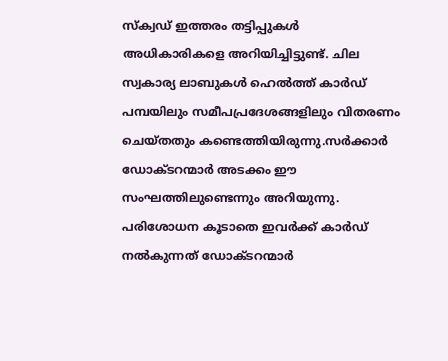സ്ക്വഡ് ഇത്തരം തട്ടിപ്പുകൾ അധികാരികളെ അറിയിച്ചിട്ടുണ്ട്. ചില സ്വകാര്യ ലാബുകൾ ഹെൽത്ത് കാർഡ് പമ്പയിലും സമീപപ്രദേശങ്ങളിലും വിതരണം ചെയ്തതും കണ്ടെത്തിയിരുന്നു.സർക്കാർ ഡോക്ടറന്മാർ അടക്കം ഈ സംഘത്തിലുണ്ടെന്നും അറിയുന്നു. പരിശോധന കൂടാതെ ഇവർക്ക് കാർഡ് നൽകുന്നത് ഡോക്ടറന്മാർ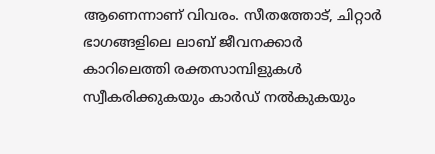ആണെന്നാണ് വിവരം. സീതത്തോട്, ചിറ്റാർ ഭാഗങ്ങളിലെ ലാബ് ജീവനക്കാർ കാറിലെത്തി രക്തസാമ്പിളുകൾ സ്വീകരിക്കുകയും കാർഡ് നൽകുകയും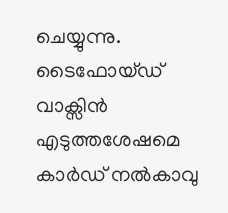ചെയ്യുന്നു. ടൈഫോയ്ഡ് വാക്സിൻ എടുത്തശേഷമെ കാർഡ് നൽകാവു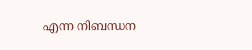എന്ന നിബന്ധന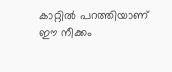കാറ്റിൽ പറത്തിയാണ് ഈ നീക്കം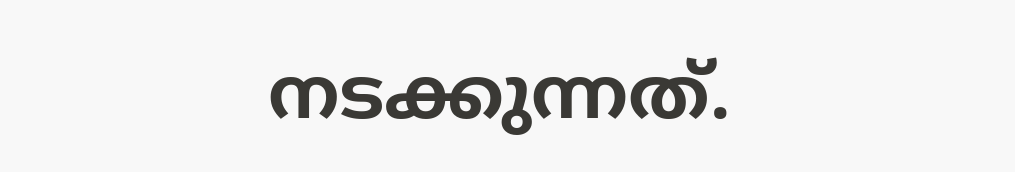നടക്കുന്നത്.